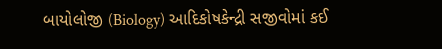બાયોલોજી (Biology) આદિકોષકેન્દ્રી સજીવોમાં કઈ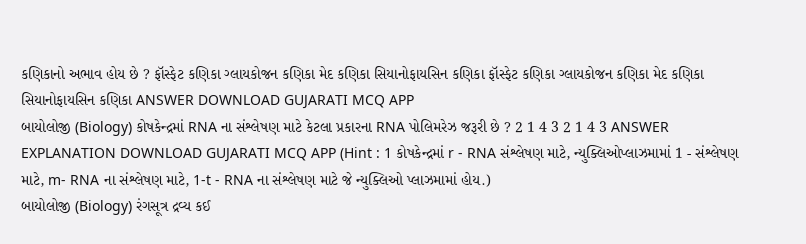કણિકાનો અભાવ હોય છે ? ફૉસ્ફેટ કણિકા ગ્લાયકોજન કણિકા મેદ કણિકા સિયાનોફાયસિન કણિકા ફૉસ્ફેટ કણિકા ગ્લાયકોજન કણિકા મેદ કણિકા સિયાનોફાયસિન કણિકા ANSWER DOWNLOAD GUJARATI MCQ APP
બાયોલોજી (Biology) કોષકેન્દ્રમાં RNA ના સંશ્લેષણ માટે કેટલા પ્રકારના RNA પોલિમરેઝ જરૂરી છે ? 2 1 4 3 2 1 4 3 ANSWER EXPLANATION DOWNLOAD GUJARATI MCQ APP (Hint : 1 કોષકેન્દ્રમાં r - RNA સંશ્લેષણ માટે, ન્યુક્લિઓપ્લાઝમામાં 1 - સંશ્લેષણ માટે, m- RNA ના સંશ્લેષણ માટે, 1-t - RNA ના સંશ્લેષણ માટે જે ન્યુક્લિઓ પ્લાઝમામાં હોય.)
બાયોલોજી (Biology) રંગસૂત્ર દ્રવ્ય કઈ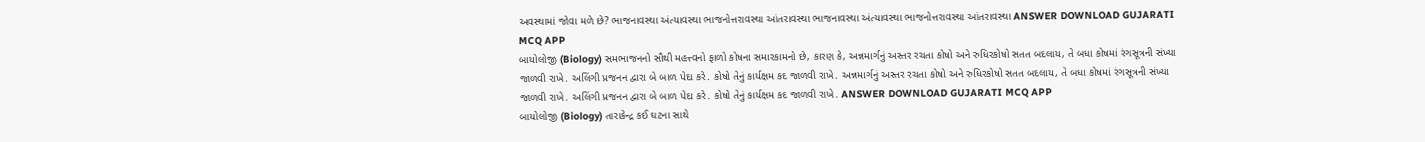અવસ્થામાં જોવા મળે છે? ભાજનાવસ્થા અંત્યાવસ્થા ભાજનોત્તરાવસ્થા આંતરાવસ્થા ભાજનાવસ્થા અંત્યાવસ્થા ભાજનોત્તરાવસ્થા આંતરાવસ્થા ANSWER DOWNLOAD GUJARATI MCQ APP
બાયોલોજી (Biology) સમભાજનનો સૌથી મહત્ત્વનો ફાળો કોષના સમારકામનો છે, કારણ કે, અન્નમાર્ગનું અસ્તર રચતા કોષો અને રુધિરકોષો સતત બદલાય, તે બધા કોષમાં રંગસૂત્રની સંખ્યા જાળવી રાખે. અલિંગી પ્રજનન દ્વારા બે બાળ પેદા કરે. કોષો તેનું કાર્યક્ષમ કદ જાળવી રાખે. અન્નમાર્ગનું અસ્તર રચતા કોષો અને રુધિરકોષો સતત બદલાય, તે બધા કોષમાં રંગસૂત્રની સંખ્યા જાળવી રાખે. અલિંગી પ્રજનન દ્વારા બે બાળ પેદા કરે. કોષો તેનું કાર્યક્ષમ કદ જાળવી રાખે. ANSWER DOWNLOAD GUJARATI MCQ APP
બાયોલોજી (Biology) તારાકેન્દ્ર કઈ ઘટના સાથે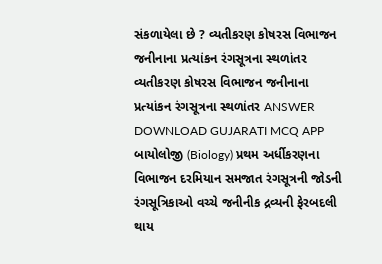સંકળાયેલા છે ? વ્યતીકરણ કોષરસ વિભાજન જનીનાના પ્રત્યાંકન રંગસૂત્રના સ્થળાંતર વ્યતીકરણ કોષરસ વિભાજન જનીનાના પ્રત્યાંકન રંગસૂત્રના સ્થળાંતર ANSWER DOWNLOAD GUJARATI MCQ APP
બાયોલોજી (Biology) પ્રથમ અર્ધીકરણના વિભાજન દરમિયાન સમજાત રંગસૂત્રની જોડની રંગસૂત્રિકાઓ વચ્ચે જનીનીક દ્રવ્યની ફેરબદલી થાય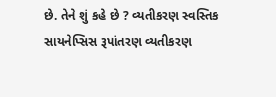છે. તેને શું કહે છે ? વ્યતીકરણ સ્વસ્તિક સાયનેપ્સિસ રૂપાંતરણ વ્યતીકરણ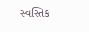સ્વસ્તિક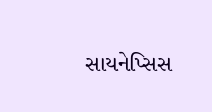સાયનેપ્સિસ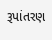રૂપાંતરણ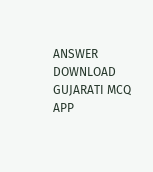ANSWER DOWNLOAD GUJARATI MCQ APP